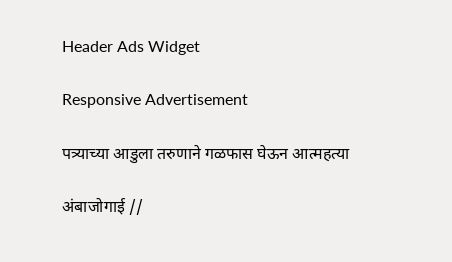Header Ads Widget

Responsive Advertisement

पत्र्याच्या आडुला तरुणाने गळफास घेऊन आत्महत्या

अंबाजोगाई //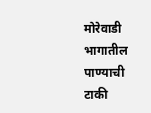मोरेवाडी भागातील पाण्याची टाकी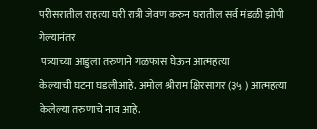परीसरातील राहत्या घरी रात्री जेवण करुन घरातील सर्व मंडळी झोपी गेल्यानंतर
 पत्र्याच्या आडुला तरुणाने गळफास घेऊन आत्महत्या
केल्याची घटना घडलीआहे. अमोल श्रीराम क्षिरसागर (३५ ) आत्महत्या केलेल्या तरुणाचे नाव आहे.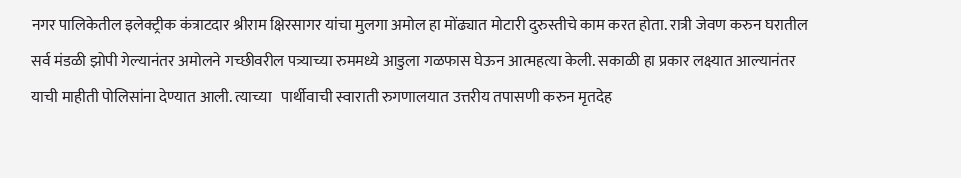नगर पालिकेतील इलेक्ट्रीक कंत्राटदार श्रीराम क्षिरसागर यांचा मुलगा अमोल हा मोंढ्यात मोटारी दुरुस्तीचे काम करत होता. रात्री जेवण करुन घरातील सर्व मंडळी झोपी गेल्यानंतर अमोलने गच्छीवरील पत्र्याच्या रुममध्ये आडुला गळफास घेऊन आत्महत्या केली. सकाळी हा प्रकार लक्ष्यात आल्यानंतर याची माहीती पोलिसांना देण्यात आली. त्याच्या   पार्थीवाची स्वाराती रुगणालयात उत्तरीय तपासणी करुन मृतदेह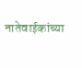नातेवाईकांच्या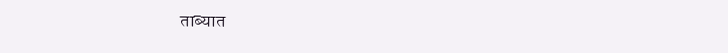ताब्यात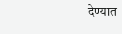देण्यात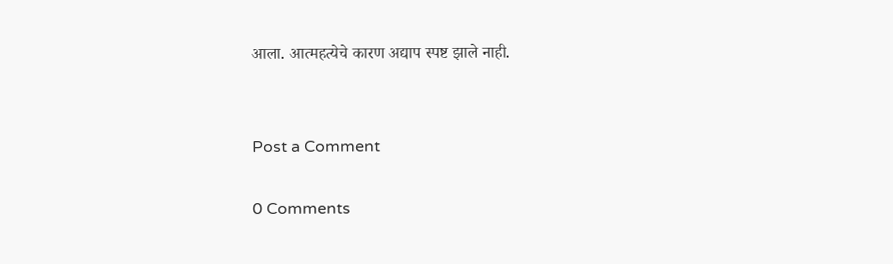आला. आत्महत्येचे कारण अद्याप स्पष्ट झाले नाही.


Post a Comment

0 Comments